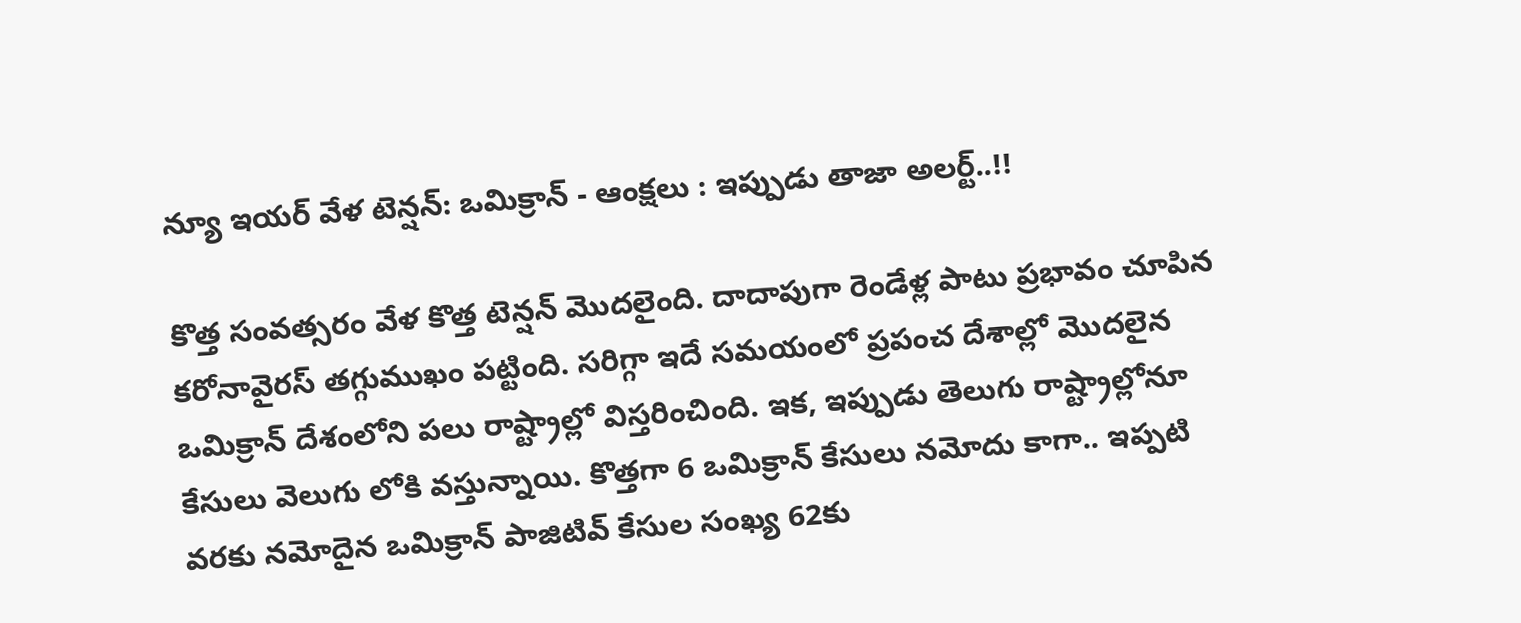న్యూ ఇయర్ వేళ టెన్షన్: ఒమిక్రాన్ - ఆంక్షలు : ఇప్పుడు తాజా అలర్ట్..!!

కొత్త సంవత్సరం వేళ కొత్త టెన్షన్ మొదలైంది. దాదాపుగా రెండేళ్ల పాటు ప్రభావం చూపిన కరోనావైరస్ తగ్గుముఖం పట్టింది. సరిగ్గా ఇదే సమయంలో ప్రపంచ దేశాల్లో మొదలైన ఒమిక్రాన్ దేశంలోని పలు రాష్ట్రాల్లో విస్తరించింది. ఇక, ఇప్పుడు తెలుగు రాష్ట్రాల్లోనూ కేసులు వెలుగు లోకి వస్తున్నాయి. కొత్తగా 6 ఒమిక్రాన్‌ కేసులు నమోదు కాగా.. ఇప్పటి వరకు నమోదైన ఒమిక్రాన్‌ పాజిటివ్‌ కేసుల సంఖ్య 62కు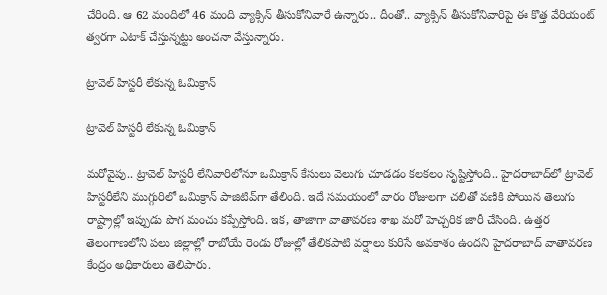చేరింది. ఆ 62 మందిలో 46 మంది వ్యాక్సిన్‌ తీసుకోనివారే ఉన్నారు.. దీంతో.. వ్యాక్సిన్‌ తీసుకోనివారిపై ఈ కొత్త వేరియంట్‌ త్వరగా ఎటాక్‌ చేస్తున్నట్టు అంచనా వేస్తున్నారు.

ట్రావెల్ హిస్టరీ లేకున్న ఓమిక్రాన్

ట్రావెల్ హిస్టరీ లేకున్న ఓమిక్రాన్

మరోవైపు.. ట్రావెల్‌ హిస్టరీ లేనివారిలోనూ ఒమిక్రాన్‌ కేసులు వెలుగు చూడడం కలకలం సృష్టిస్తోంది.. హైదరాబాద్‌లో ట్రావెల్‌ హిస్టరీలేని ముగ్గురిలో ఒమిక్రాన్‌ పాజిటివ్‌గా తేలింది. ఇదే సమయంలో వారం రోజులగా చలితో వణికి పోయిన తెలుగు రాష్ట్రాల్లో ఇప్పుడు పొగ మంచు కప్పేస్తోంది. ఇక, తాజాగా వాతావరణ శాఖ మరో హెచ్చరిక జారీ చేసింది. ఉత్తర తెలంగాణలోని పలు జిల్లాల్లో రాబోయే రెండు రోజుల్లో తేలికపాటి వర్షాలు కురిసే అవకాశం ఉందని హైదరాబాద్‌ వాతావరణ కేంద్రం అధికారులు తెలిపారు.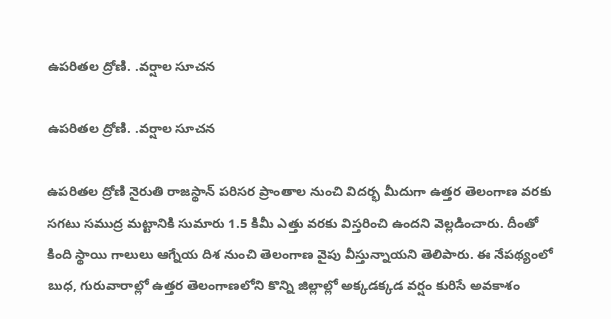ఉపరితల ద్రోణి. .వర్షాల సూచన

ఉపరితల ద్రోణి. .వర్షాల సూచన

ఉపరితల ద్రోణి నైరుతి రాజస్థాన్‌ పరిసర ప్రాంతాల నుంచి విదర్భ మీదుగా ఉత్తర తెలంగాణ వరకు సగటు సముద్ర మట్టానికి సుమారు 1.5 కిమీ ఎత్తు వరకు విస్తరించి ఉందని వెల్లడించారు. దీంతో కింది స్థాయి గాలులు ఆగ్నేయ దిశ నుంచి తెలంగాణ వైపు వీస్తున్నాయని తెలిపారు. ఈ నేపథ్యంలో బుధ, గురువారాల్లో ఉత్తర తెలంగాణలోని కొన్ని జిల్లాల్లో అక్కడక్కడ వర్షం కురిసే అవకాశం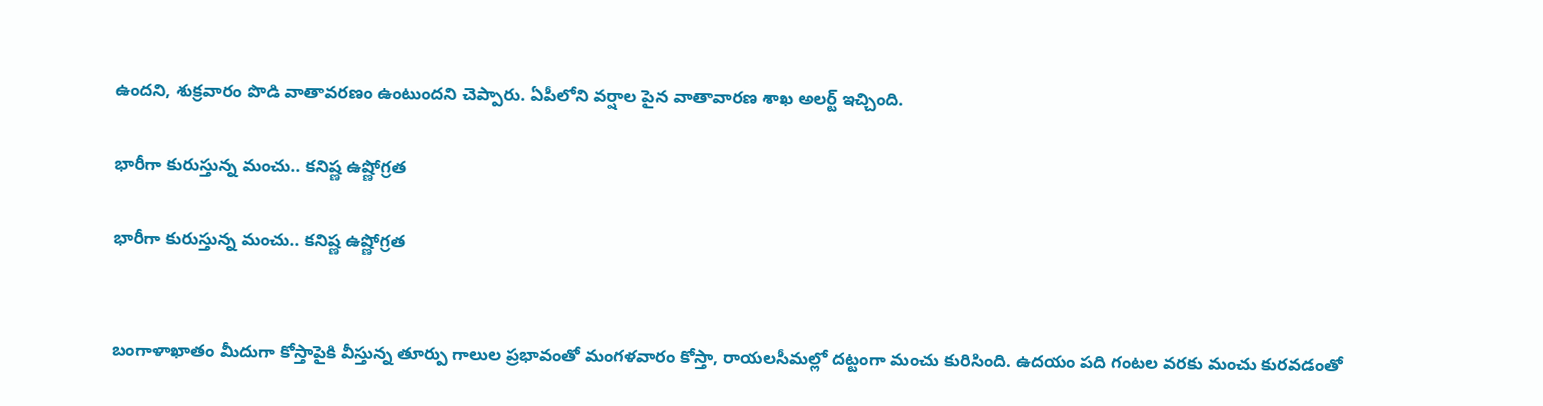ఉందని, శుక్రవారం పొడి వాతావరణం ఉంటుందని చెప్పారు. ఏపీలోని వర్షాల పైన వాతావారణ శాఖ అలర్ట్ ఇచ్చింది.

భారీగా కురుస్తున్న మంచు.. కనిష్ణ ఉష్ణోగ్రత

భారీగా కురుస్తున్న మంచు.. కనిష్ణ ఉష్ణోగ్రత


బంగాళాఖాతం మీదుగా కోస్తాపైకి వీస్తున్న తూర్పు గాలుల ప్రభావంతో మంగళవారం కోస్తా, రాయలసీమల్లో దట్టంగా మంచు కురిసింది. ఉదయం పది గంటల వరకు మంచు కురవడంతో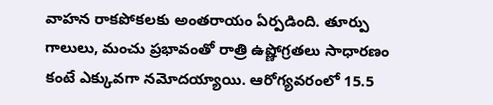వాహన రాకపోకలకు అంతరాయం ఏర్పడింది. తూర్పు గాలులు, మంచు ప్రభావంతో రాత్రి ఉష్ణోగ్రతలు సాధారణం కంటే ఎక్కువగా నమోదయ్యాయి. ఆరోగ్యవరంలో 15.5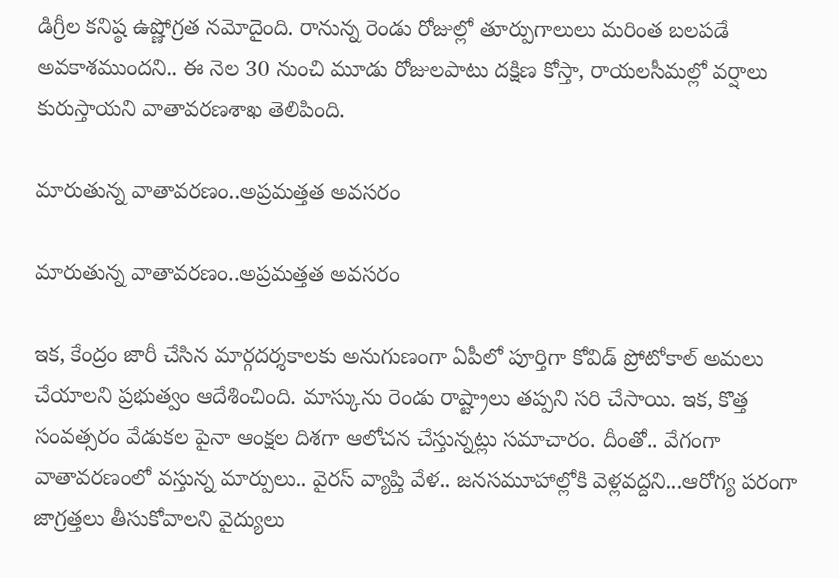డిగ్రీల కనిష్ఠ ఉష్ణోగ్రత నమోదైంది. రానున్న రెండు రోజుల్లో తూర్పుగాలులు మరింత బలపడే అవకాశముందని.. ఈ నెల 30 నుంచి మూడు రోజులపాటు దక్షిణ కోస్తా, రాయలసీమల్లో వర్షాలు కురుస్తాయని వాతావరణశాఖ తెలిపింది.

మారుతున్న వాతావరణం..అప్రమత్తత అవసరం

మారుతున్న వాతావరణం..అప్రమత్తత అవసరం

ఇక, కేంద్రం జారీ చేసిన మార్గదర్శకాలకు అనుగుణంగా ఏపీలో పూర్తిగా కోవిడ్ ప్రోటోకాల్ అమలు చేయాలని ప్రభుత్వం ఆదేశించింది. మాస్కును రెండు రాష్ట్రాలు తప్పని సరి చేసాయి. ఇక, కొత్త సంవత్సరం వేడుకల పైనా ఆంక్షల దిశగా ఆలోచన చేస్తున్నట్లు సమాచారం. దీంతో.. వేగంగా వాతావరణంలో వస్తున్న మార్పులు.. వైరస్ వ్యాప్తి వేళ.. జనసమూహాల్లోకి వెళ్లవద్దని...ఆరోగ్య పరంగా జాగ్రత్తలు తీసుకోవాలని వైద్యులు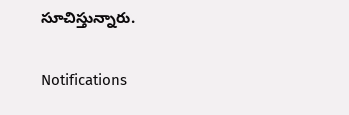సూచిస్తున్నారు.

Notifications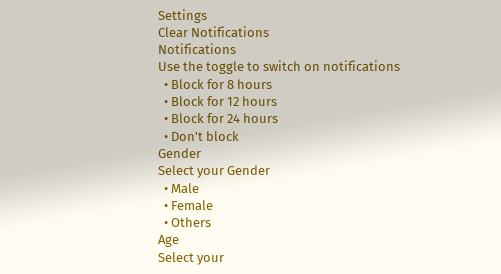Settings
Clear Notifications
Notifications
Use the toggle to switch on notifications
  • Block for 8 hours
  • Block for 12 hours
  • Block for 24 hours
  • Don't block
Gender
Select your Gender
  • Male
  • Female
  • Others
Age
Select your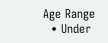Age Range
  • Under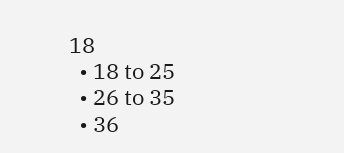18
  • 18 to 25
  • 26 to 35
  • 36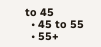to 45
  • 45 to 55
  • 55+